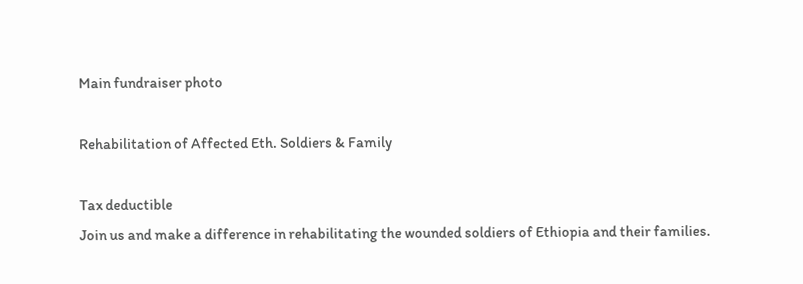Main fundraiser photo

Rehabilitation of Affected Eth. Soldiers & Family

Tax deductible
Join us and make a difference in rehabilitating the wounded soldiers of Ethiopia and their families.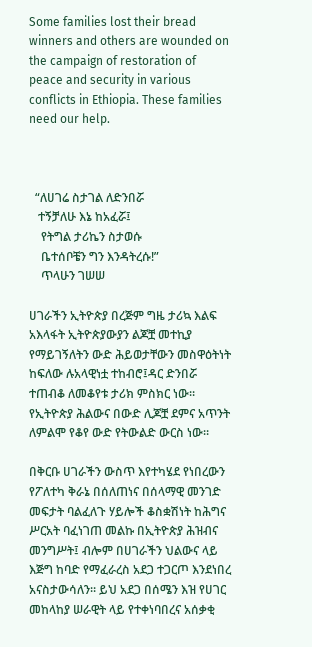Some families lost their bread winners and others are wounded on the campaign of restoration of peace and security in various conflicts in Ethiopia. These families need our help.



  “ለሀገሬ ስታገል ለድንበሯ
   ተኝቻለሁ እኔ ከአፈሯ፤
    የትግል ታሪኬን ስታወሱ
    ቤተሰቦቼን ግን እንዳትረሱ!”
    ጥላሁን ገሠሠ

ሀገራችን ኢትዮጵያ በረጅም ግዜ ታሪኳ እልፍ አእላፋት ኢትዮጵያውያን ልጆቿ መተኪያ የማይገኝለትን ውድ ሕይወታቸውን መስዋዕትነት ከፍለው ሉአላዊነቷ ተከብሮ፤ዳር ድንበሯ ተጠብቆ ለመቆየቱ ታሪክ ምስክር ነው። የኢትዮጵያ ሕልውና በውድ ሊጆቿ ደምና አጥንት ለምልሞ የቆየ ውድ የትውልድ ውርስ ነው።

በቅርቡ ሀገራችን ውስጥ እየተካሄደ የነበረውን የፖለተካ ቅራኔ በሰለጠነና በሰላማዊ መንገድ መፍታት ባልፈለጉ ሃይሎች ቆስቋሽነት ከሕግና ሥርአት ባፈነገጠ መልኩ በኢትዮጵያ ሕዝብና መንግሥት፤ ብሎም በሀገራችን ህልውና ላይ እጅግ ከባድ የማፈራረስ አደጋ ተጋርጦ እንደነበረ አናስታውሳለን። ይህ አደጋ በሰሜን እዝ የሀገር መከላከያ ሠራዊት ላይ የተቀነባበረና አሰቃቂ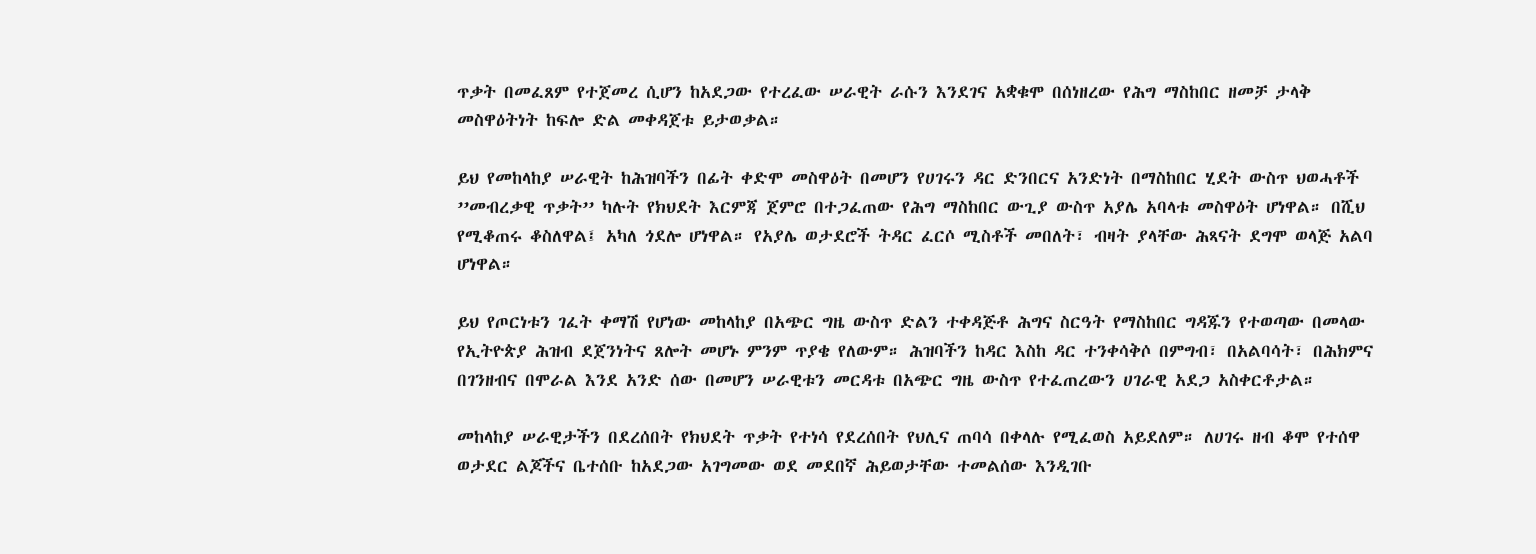ጥቃት በመፈጸም የተጀመረ ሲሆን ከአደጋው የተረፈው ሠራዊት ራሱን እንደገና አቋቁሞ በሰነዘረው የሕግ ማስከበር ዘመቻ ታላቅ መስዋዕትነት ከፍሎ ድል መቀዳጀቱ ይታወቃል።

ይህ የመከላከያ ሠራዊት ከሕዝባችን በፊት ቀድሞ መስዋዕት በመሆን የሀገሩን ዳር ድንበርና አንድነት በማስከበር ሂደት ውስጥ ህወሓቶች ’’መብረቃዊ ጥቃት’’ ካሉት የክህደት እርምጃ ጀምሮ በተጋፈጠው የሕግ ማስከበር ውጊያ ውስጥ አያሌ አባላቱ መስዋዕት ሆነዋል። በሺህ የሚቆጠሩ ቆስለዋል፤ አካለ ጎደሎ ሆነዋል። የአያሌ ወታደሮች ትዳር ፈርሶ ሚስቶች መበለት፣ ብዛት ያላቸው ሕጻናት ደግሞ ወላጅ አልባ ሆነዋል።

ይህ የጦርነቱን ገፈት ቀማሽ የሆነው መከላከያ በአጭር ግዜ ውስጥ ድልን ተቀዳጅቶ ሕግና ስርዓት የማስከበር ግዳጁን የተወጣው በመላው የኢትዮጵያ ሕዝብ ደጀንነትና ጸሎት መሆኑ ምንም ጥያቄ የለውም። ሕዝባችን ከዳር እስከ ዳር ተንቀሳቅሶ በምግብ፣ በአልባሳት፣ በሕክምና በገንዘብና በሞራል እንደ አንድ ሰው በመሆን ሠራዊቱን መርዳቱ በአጭር ግዜ ውስጥ የተፈጠረውን ሀገራዊ አደጋ አስቀርቶታል።

መከላከያ ሠራዊታችን በደረሰበት የክህደት ጥቃት የተነሳ የደረሰበት የህሊና ጠባሳ በቀላሉ የሚፈወስ አይደለም። ለሀገሩ ዘብ ቆሞ የተሰዋ ወታደር ልጆችና ቤተሰቡ ከአደጋው አገግመው ወደ መደበኛ ሕይወታቸው ተመልሰው እንዲገቡ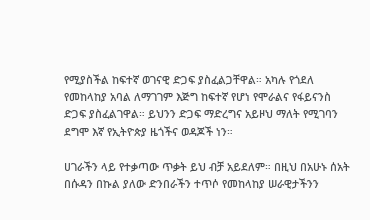የሚያስችል ከፍተኛ ወገናዊ ድጋፍ ያስፈልጋቸዋል። አካሉ የጎደለ የመከላከያ አባል ለማገገም እጅግ ከፍተኛ የሆነ የሞራልና የፋይናንስ ድጋፍ ያስፈልገዋል። ይህንን ድጋፍ ማድረግና አይዞህ ማለት የሚገባን ደግሞ እኛ የኢትዮጵያ ዜጎችና ወዳጆች ነን።

ሀገራችን ላይ የተቃጣው ጥቃት ይህ ብቻ አይደለም። በዚህ በአሁኑ ሰአት በሱዳን በኩል ያለው ድንበራችን ተጥሶ የመከላከያ ሠራዊታችንን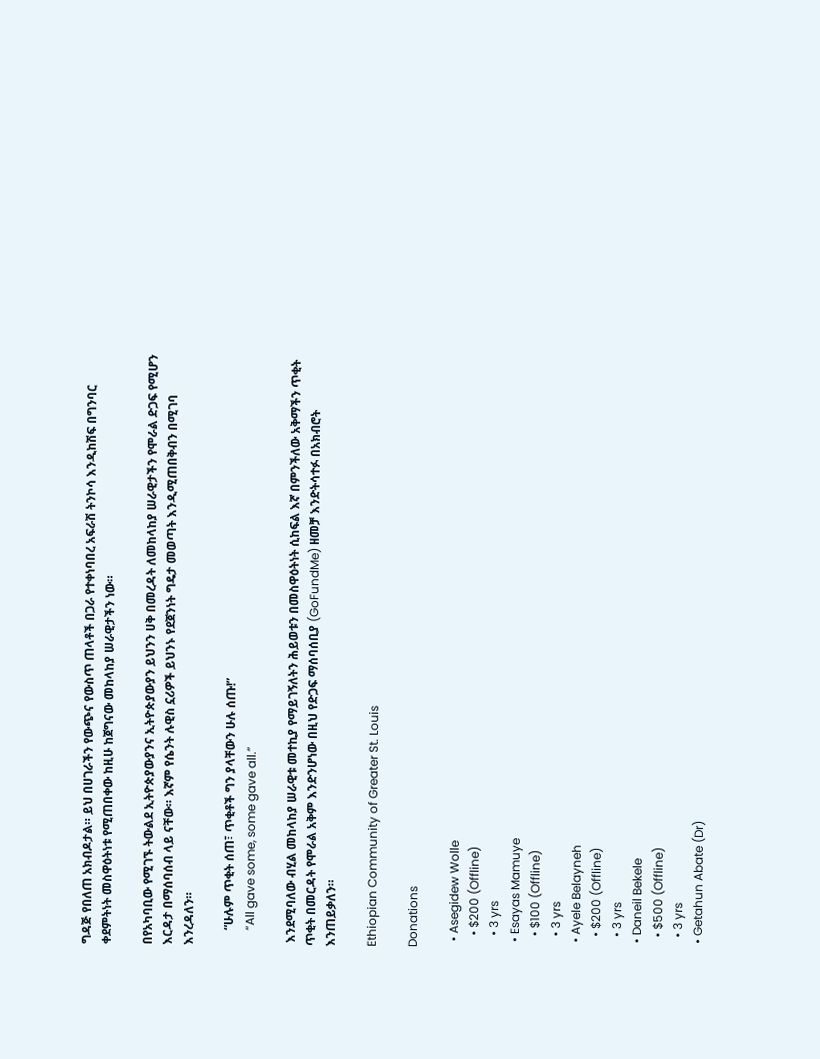ግዳጅ የበለጠ አክብዶታል። ይህ በሀገራችን የውጭና የውስጥ ጠላቶች በጋራ የተቀነባበረ አፍራሽ ትንኮሳ እንዲከሽፍ በግንባር ቀደምትነት መስዋዕትነቱ የሚጠበቀው ከዚሁ ከጀግናው መከላከያ ሠራዊታችን ነው።

በየአካባቢው የሚገኙ ትውልደ ኢትዮጵያውያንና ኢትዮጵያውያን ይህንን ሀቅ በመረዳት ለመከላከያ ሠራዊታችን የሞራል ድጋፍ የሚሆን እርዳታ በማሰባሰብ ላይ ናቸው። እኛም የሴንት ሉዊስ ኗሪዎች ይህንኑ የደጀንነት ግዴታ መወጣት እንዲሚጠበቅብን በሚገባ እንረዳለን።

     “ሁሉም ጥቂት ሰጠ፣ ጥቂቶች ግን ያላቸውን ሁሉ ሰጡ!”
     “All gave some, some gave all.”

 እንደሚባለው ብሂል መከላከያ ሠራዊቱ መተኪያ የማይገኝለትን ሕይወቱን በመስዋዕትነት ሲከፍል እኛ በምንችለው አቅማችን ጥቂት ጥቂት በመርዳት የሞራል አቅም እንድንሆነው በዚህ የድጋፍ ማሰባሰቢያ (GoFundMe) ዘመቻ እንድትሳተፉ በአክብሮት እንጠይቃለን።

Ethiopian Community of Greater St. Louis

Donations

  • Asegidew Wolle
    • $200 (Offline)
    • 3 yrs
  • Esayas Mamuye
    • $100 (Offline)
    • 3 yrs
  • Ayele Belayneh
    • $200 (Offline)
    • 3 yrs
  • Daneil Bekele
    • $500 (Offline)
    • 3 yrs
  • Getahun Abate (Dr)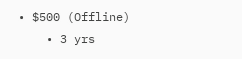• $500 (Offline)
    • 3 yrs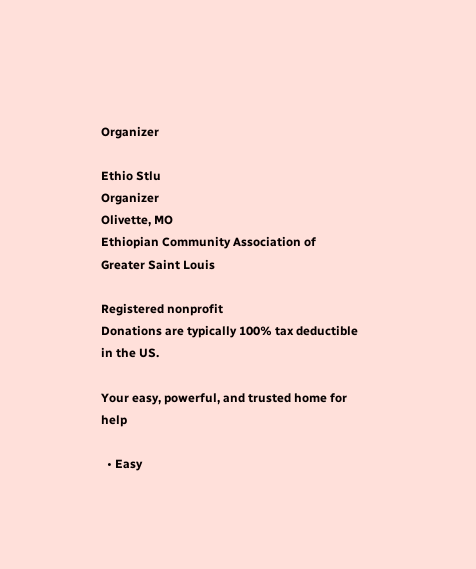Organizer

Ethio Stlu
Organizer
Olivette, MO
Ethiopian Community Association of Greater Saint Louis

Registered nonprofit
Donations are typically 100% tax deductible in the US.

Your easy, powerful, and trusted home for help

  • Easy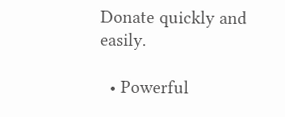Donate quickly and easily.

  • Powerful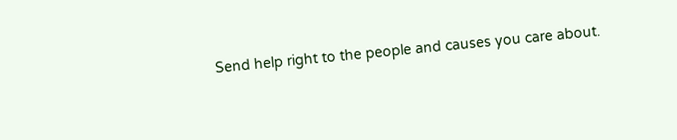Send help right to the people and causes you care about.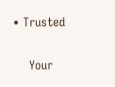• Trusted

    Your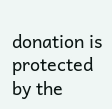donation is protected by the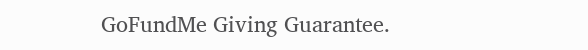GoFundMe Giving Guarantee.